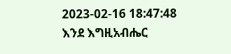2023-02-16 18:47:48
እንደ እግዚአብሔር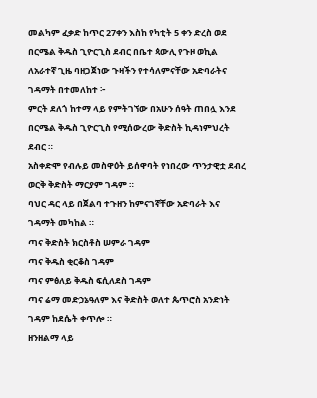መልካም ፈቃድ ከጥር 27ቀን እስከ የካቲት 5 ቀን ድረስ ወደ በርሜል ቅዱስ ጊዮርጊስ ደብር በቤተ ጳውሊ የጉዞ ወኪል ለአራተኛ ጊዜ ባዘጋጀነው ጉዛችን የተሳለምናቸው አድባራትና ገዳማት በተመለከተ ፦
ምርት ደለጎ ከተማ ላይ የምትገኘው በአሁን ሰዓት ጠበሏ እንደ በርሜል ቅዱስ ጊዮርጊስ የሚሰውረው ቅድስት ኪዳነምህረት ደብር ።
አስቀድሞ የብሉይ መስዋዕት ይሰዋባት የነበረው ጥንታዊቷ ደብረ ወርቅ ቅድስት ማርያም ገዳም ።
ባህር ዳር ላይ በጀልባ ተጉዘን ከምናገኛቸው አድባራት እና ገዳማት መካከል ።
ጣና ቅድስት ክርስቶስ ሠምራ ገዳም
ጣና ቅዱስ ቂርቆስ ገዳም
ጣና ምፅለይ ቅዱስ ፍሲለደስ ገዳም
ጣና ሬማ መድኃኔዓለም እና ቅድስት ወለተ ጴጥሮስ አንድነት ገዳም ከደሴት ቀጥሎ ።
ዘንዘልማ ላይ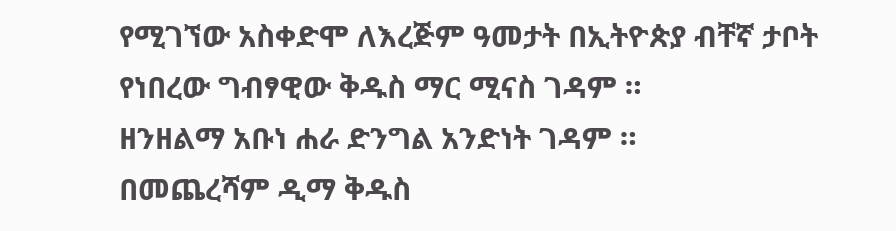የሚገኘው አስቀድሞ ለእረጅም ዓመታት በኢትዮጵያ ብቸኛ ታቦት የነበረው ግብፃዊው ቅዱስ ማር ሚናስ ገዳም ።
ዘንዘልማ አቡነ ሐራ ድንግል አንድነት ገዳም ።
በመጨረሻም ዲማ ቅዱስ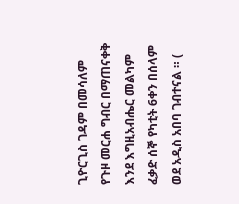ጊዮርጊስ ገዳም በመሳለም የጉዞ መርሐ ግብር በማጠናቀቅ እንደ እግዚአብሔር መልካም ፈቃድ ሰኞ የካቲት 6ቀን በሰላም ወደ አዲስ አበባ ገብተናል ። (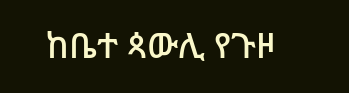ከቤተ ጳውሊ የጉዞ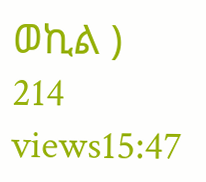ወኪል )
214 views15:47